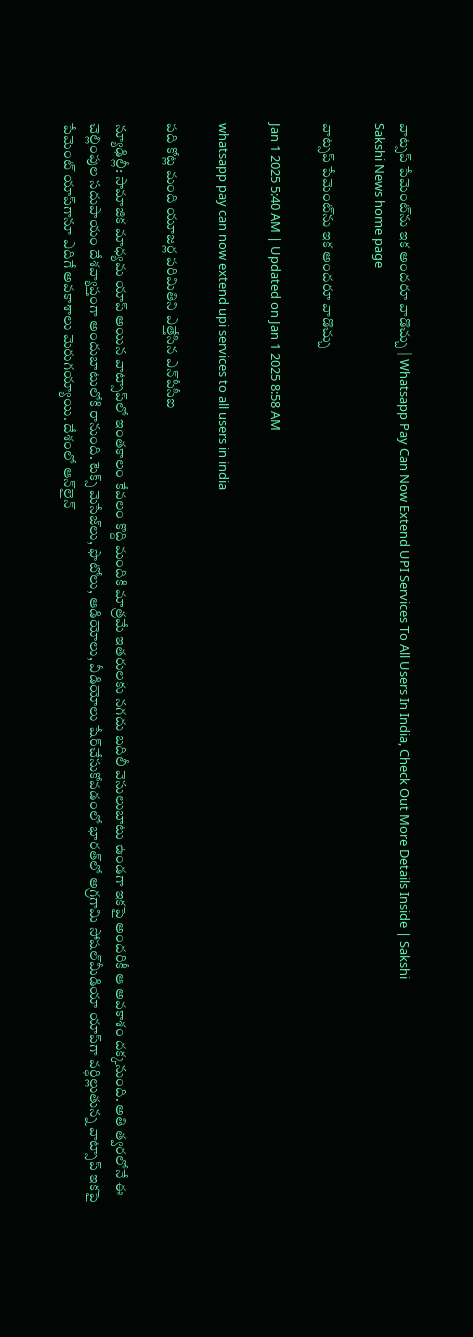వాట్సప్‌ పేమెంట్‌ను ఇక అందరూ వాడొచ్చు | Whatsapp Pay Can Now Extend UPI Services To All Users In India, Check Out More Details Inside | Sakshi
Sakshi News home page

వాట్సప్‌ పేమెంట్‌ను ఇక అందరూ వాడొచ్చు

Jan 1 2025 5:40 AM | Updated on Jan 1 2025 8:58 AM

whatsapp pay can now extend upi services to all users in india

పది కోట్ల మంది యూజర్ల పరిమితిని ఎత్తేసిన ఎన్‌పీసీఐ

న్యూఢిల్లీ: సామాజిక మాధ్యమ యాప్‌ అయిన వాట్సాప్‌లో ఇంతకాలం కేవలం కొద్ది మందికి మాత్రమే ఇతరులకు నగదు బదిలీ వెసులుబాటు ఉండగా ఇకపై అందరికీ ఆ అవకాశం దక్కనుంది. అతి త్వరలోనే ఈ చెల్లింపుల సదుపాయం దేశవ్యాప్తంగా అందుబాటులోకి రానుంది. టెక్స్‌ మెసేజ్‌లు, ఫొటోలు, ఆడియోలు, వీడియోలు షేర్‌చేసుకోవడంలో భారత్‌లో అగ్రగామి సోషల్‌మీడియా యాప్‌గా వర్ధిల్లుతున్న వాట్సాప్‌ ఇకపై పేమెంట్‌ యాప్‌గానూ ఎదిగే అవకాశాలు మెరుగయ్యాయి. దేశంలో ఆన్‌లైన్‌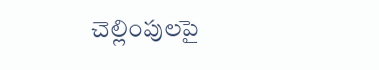చెల్లింపులపై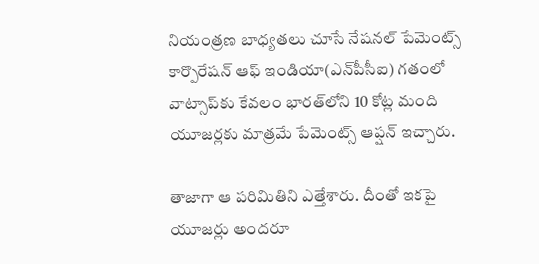నియంత్రణ బాధ్యతలు చూసే నేషనల్‌ పేమెంట్స్‌ కార్పొరేషన్‌ ఆఫ్‌ ఇండియా(ఎన్‌పీసీఐ) గతంలో వాట్సాప్‌కు కేవలం భారత్‌లోని 10 కోట్ల మంది యూజర్లకు మాత్రమే పేమెంట్స్‌ ఆప్షన్‌ ఇచ్చారు.

తాజాగా ఆ పరిమితిని ఎత్తేశారు. దీంతో ఇకపై యూజర్లు అందరూ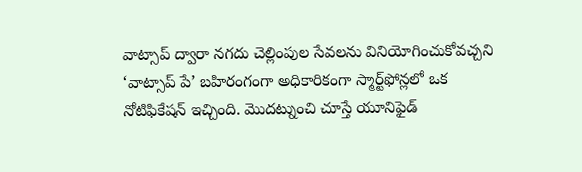వాట్సాప్‌ ద్వారా నగదు చెల్లింపుల సేవలను వినియోగించుకోవచ్చని ‘వాట్సాప్‌ పే’ బహిరంగంగా అధికారికంగా స్మార్ట్‌ఫోన్లలో ఒక నోటిఫికేషన్‌ ఇచ్చింది. మొదట్నుంచి చూస్తే యూనిఫైడ్‌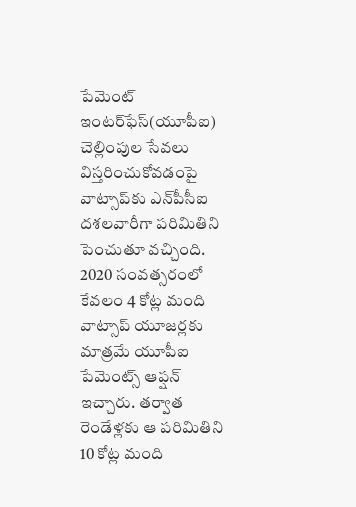పేమెంట్‌ ఇంటర్‌ఫేస్‌(యూపీఐ) చెల్లింపుల సేవలు విస్తరించుకోవడంపై వాట్సాప్‌కు ఎన్‌పీసీఐ దశలవారీగా పరిమితిని పెంచుతూ వచ్చింది. 2020 సంవత్సరంలో కేవలం 4 కోట్ల మంది వాట్సాప్‌ యూజర్లకు మాత్రమే యూపీఐ పేమెంట్స్‌ ఆప్షన్‌ ఇచ్చారు. తర్వాత రెండేళ్లకు ఆ పరిమితిని 10 కోట్ల మంది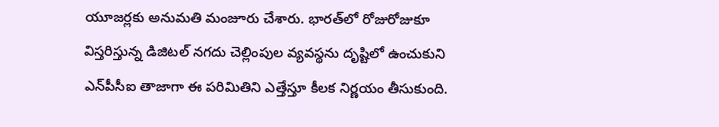యూజర్లకు అనుమతి మంజూరు చేశారు. భారత్‌లో రోజురోజుకూ విస్తరిస్తున్న డిజిటల్‌ నగదు చెల్లింపుల వ్యవస్థను దృష్టిలో ఉంచుకుని ఎన్‌పీసీఐ తాజాగా ఈ పరిమితిని ఎత్తేస్తూ కీలక నిర్ణయం తీసుకుంది.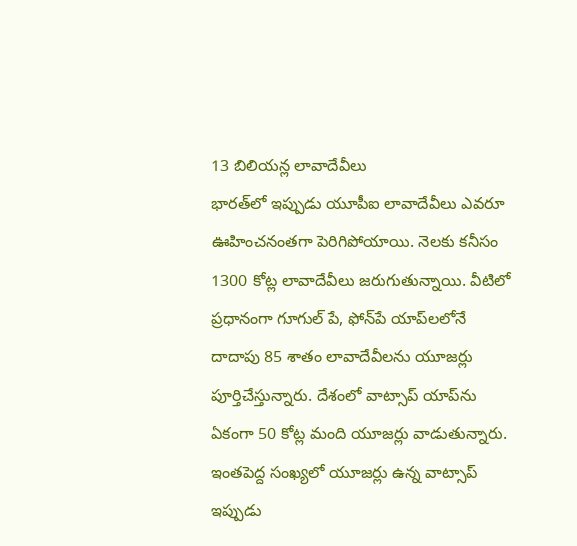13 బిలియన్ల లావాదేవీలు
భారత్‌లో ఇప్పుడు యూపీఐ లావాదేవీలు ఎవరూ ఊహించనంతగా పెరిగిపోయాయి. నెలకు కనీసం 1300 కోట్ల లావాదేవీలు జరుగుతున్నాయి. వీటిలో ప్రధానంగా గూగుల్‌ పే, ఫోన్‌పే యాప్‌లలోనే దాదాపు 85 శాతం లావాదేవీలను యూజర్లు పూర్తిచేస్తున్నారు. దేశంలో వాట్సాప్‌ యాప్‌ను ఏకంగా 50 కోట్ల మంది యూజర్లు వాడుతున్నారు. ఇంతపెద్ద సంఖ్యలో యూజర్లు ఉన్న వాట్సాప్‌ ఇప్పుడు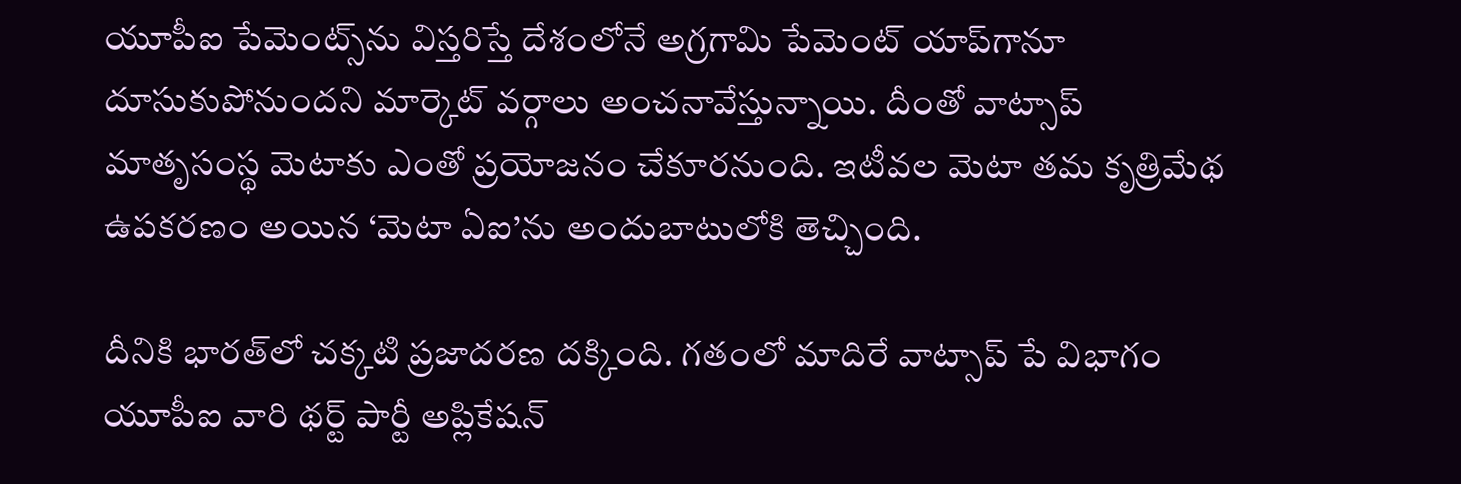యూపీఐ పేమెంట్స్‌ను విస్తరిస్తే దేశంలోనే అగ్రగామి పేమెంట్‌ యాప్‌గానూ దూసుకుపోనుందని మార్కెట్‌ వర్గాలు అంచనావేస్తున్నాయి. దీంతో వాట్సాప్‌ మాతృసంస్థ మెటాకు ఎంతో ప్రయోజనం చేకూరనుంది. ఇటీవల మెటా తమ కృత్రిమేథ ఉపకరణం అయిన ‘మెటా ఏఐ’ను అందుబాటులోకి తెచ్చింది.

దీనికి భారత్‌లో చక్కటి ప్రజాదరణ దక్కింది. గతంలో మాదిరే వాట్సాప్‌ పే విభాగం యూపీఐ వారి థర్ట్‌ పార్టీ అప్లికేషన్‌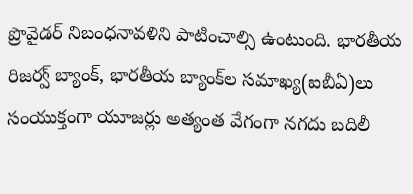ప్రొవైడర్‌ నిబంధనావళిని పాటించాల్సి ఉంటుంది. భారతీయ రిజర్వ్‌ బ్యాంక్, భారతీయ బ్యాంక్‌ల సమాఖ్య(ఐబీఏ)లు సంయుక్తంగా యూజర్లు అత్యంత వేగంగా నగదు బదిలీ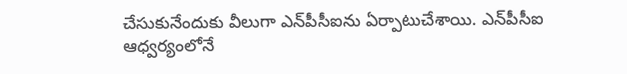చేసుకునేందుకు వీలుగా ఎన్‌పీసీఐను ఏర్పాటుచేశాయి. ఎన్‌పీసీఐ ఆధ్వర్యంలోనే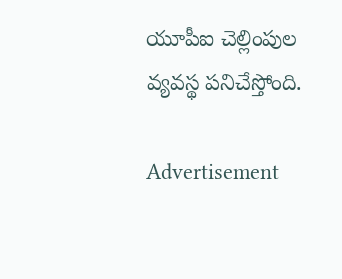యూపీఐ చెల్లింపుల వ్యవస్థ పనిచేస్తోంది.

Advertisement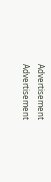Advertisement
Advertisement